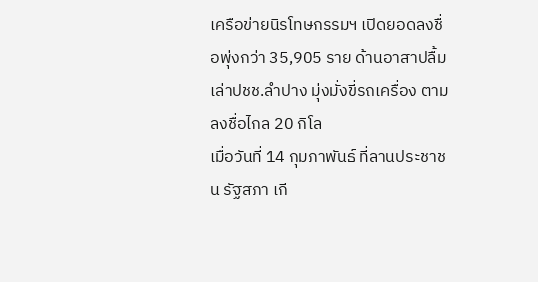เครือข่ายนิรโทษกรรมฯ เปิดยอดลงชื่อพุ่งกว่า 35,905 ราย ด้านอาสาปลื้ม เล่าปชช.ลำปาง มุ่งมั่งขี่รถเครื่อง ตามลงชื่อไกล 20 กิโล
เมื่อวันที่ 14 กุมภาพันธ์ ที่ลานประชาชน รัฐสภา เกี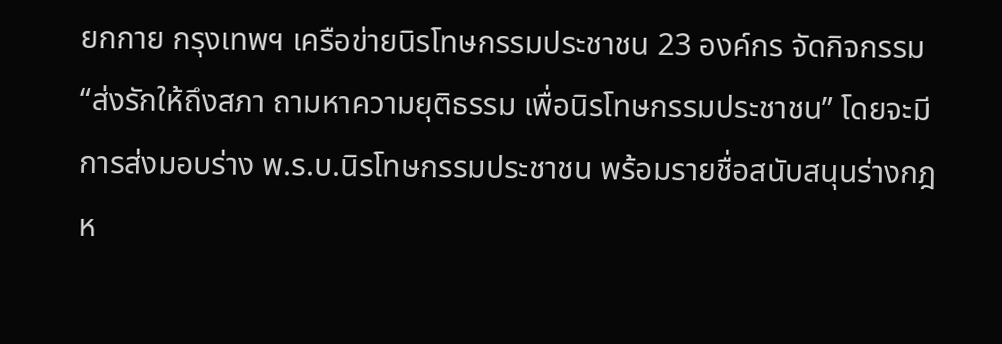ยกกาย กรุงเทพฯ เครือข่ายนิรโทษกรรมประชาชน 23 องค์กร จัดกิจกรรม “ส่งรักให้ถึงสภา ถามหาความยุติธรรม เพื่อนิรโทษกรรมประชาชน” โดยจะมีการส่งมอบร่าง พ.ร.บ.นิรโทษกรรมประชาชน พร้อมรายชื่อสนับสนุนร่างกฎห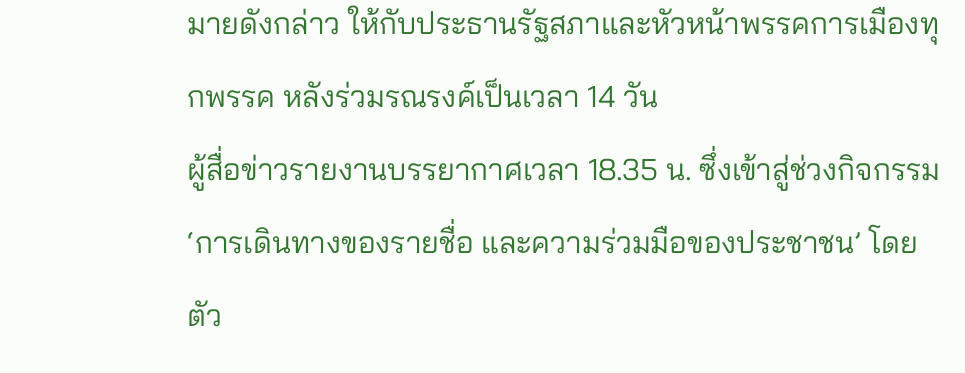มายดังกล่าว ให้กับประธานรัฐสภาและหัวหน้าพรรคการเมืองทุกพรรค หลังร่วมรณรงค์เป็นเวลา 14 วัน
ผู้สื่อข่าวรายงานบรรยากาศเวลา 18.35 น. ซึ่งเข้าสู่ช่วงกิจกรรม ‘การเดินทางของรายชื่อ และความร่วมมือของประชาชน’ โดยตัว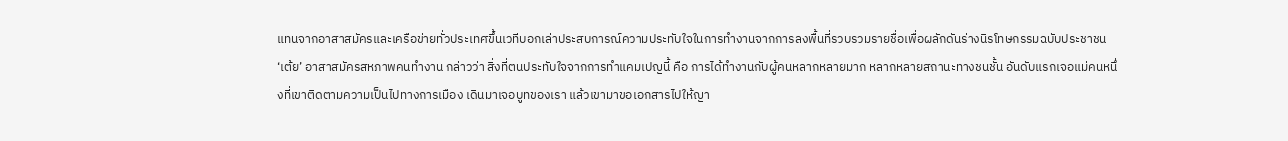แทนจากอาสาสมัครและเครือข่ายทั่วประเทศขึ้นเวทีบอกเล่าประสบการณ์ความประทับใจในการทำงานจากการลงพื้นที่รวบรวมรายชื่อเพื่อผลักดันร่างนิรโทษกรรมฉบับประชาชน
‘เต้ย’ อาสาสมัครสหภาพคนทำงาน กล่าวว่า สิ่งที่ตนประทับใจจากการทำแคมเปญนี้ คือ การได้ทำงานกับผู้คนหลากหลายมาก หลากหลายสถานะทางชนชั้น อันดับแรกเจอแม่คนหนึ่งที่เขาติดตามความเป็นไปทางการเมือง เดินมาเจอบูทของเรา แล้วเขามาขอเอกสารไปให้ญา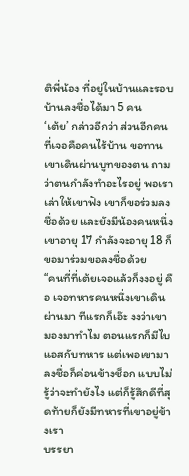ติพี่น้อง ที่อยู่ในบ้านและรอบบ้านลงชื่อได้มา 5 คน
‘เต้ย’ กล่าวอีกว่า ส่วนอีกคนที่เจอคือคนไร้บ้าน ขอทาน เขาเดินผ่านบูทของตน ถามว่าตนกำลังทำอะไรอยู่ พอเราเล่าให้เขาฟัง เขาก็ขอร่วมลงชื่อด้วย และยังมีน้องคนหนึ่งเขาอายุ 17 กำลังจะอายุ 18 ก็ขอมาร่วมขอลงชื่อด้วย
“คนที่ที่เต้ยเจอแล้วก็งงอยู่ คือ เจอทหารคนหนึ่งเขาเดินผ่านมา ทีแรกก็เอ๊ะ งงว่าเขามองมาทำไม ตอนแรกก็มีไบแอสกับทหาร แต่เพอเขามาลงชื่อก็ค่อนข้างช็อก แบบไม่รู้ว่าจะทำยังไง แต่ก็รู้สึกดีที่สุดท้ายก็ยังมีทหารที่เขาอยู่ข้างเรา
บรรยา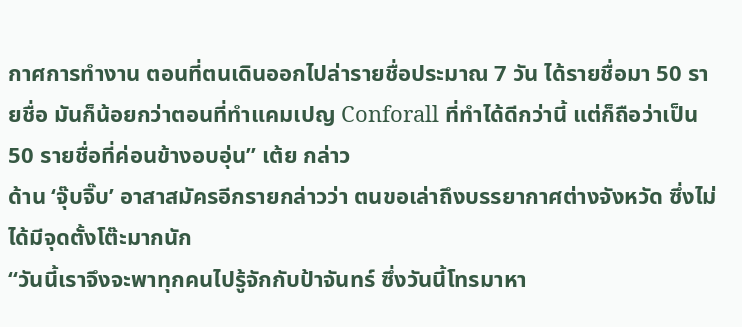กาศการทำงาน ตอนที่ตนเดินออกไปล่ารายชื่อประมาณ 7 วัน ได้รายชื่อมา 50 รายชื่อ มันก็น้อยกว่าตอนที่ทำแคมเปญ Conforall ที่ทำได้ดีกว่านี้ แต่ก็ถือว่าเป็น 50 รายชื่อที่ค่อนข้างอบอุ่น” เต้ย กล่าว
ด้าน ‘จุ๊บจิ๊บ’ อาสาสมัครอีกรายกล่าวว่า ตนขอเล่าถึงบรรยากาศต่างจังหวัด ซึ่งไม่ได้มีจุดตั้งโต๊ะมากนัก
“วันนี้เราจึงจะพาทุกคนไปรู้จักกับป้าจันทร์ ซึ่งวันนี้โทรมาหา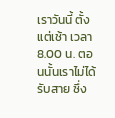เราวันนี้ ตั้งแต่เช้า เวลา 8.00 น. ตอนนั้นเราไม่ได้รับสาย ซึ่ง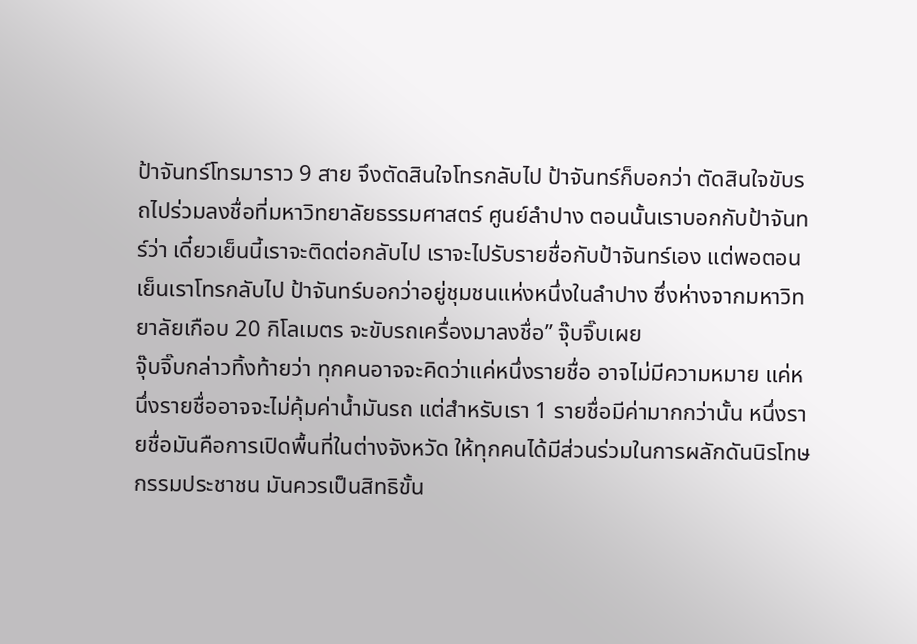ป้าจันทร์โทรมาราว 9 สาย จึงตัดสินใจโทรกลับไป ป้าจันทร์ก็บอกว่า ตัดสินใจขับรถไปร่วมลงชื่อที่มหาวิทยาลัยธรรมศาสตร์ ศูนย์ลำปาง ตอนนั้นเราบอกกับป้าจันทร์ว่า เดี๋ยวเย็นนี้เราจะติดต่อกลับไป เราจะไปรับรายชื่อกับป้าจันทร์เอง แต่พอตอนเย็นเราโทรกลับไป ป้าจันทร์บอกว่าอยู่ชุมชนแห่งหนึ่งในลำปาง ซึ่งห่างจากมหาวิทยาลัยเกือบ 20 กิโลเมตร จะขับรถเครื่องมาลงชื่อ” จุ๊บจิ๊บเผย
จุ๊บจิ๊บกล่าวทิ้งท้ายว่า ทุกคนอาจจะคิดว่าแค่หนึ่งรายชื่อ อาจไม่มีความหมาย แค่หนึ่งรายชื่ออาจจะไม่คุ้มค่าน้ำมันรถ แต่สำหรับเรา 1 รายชื่อมีค่ามากกว่านั้น หนึ่งรายชื่อมันคือการเปิดพื้นที่ในต่างจังหวัด ให้ทุกคนได้มีส่วนร่วมในการผลักดันนิรโทษกรรมประชาชน มันควรเป็นสิทธิขั้น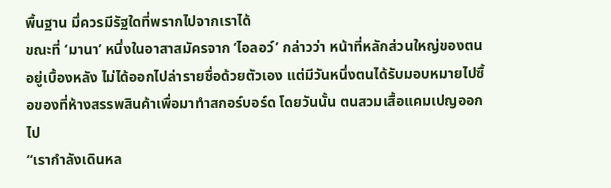พื้นฐาน มึ่ควรมีรัฐใดที่พรากไปจากเราได้
ขณะที่ ‘มานา’ หนึ่งในอาสาสมัครจาก ‘ไอลอว์’ กล่าวว่า หน้าที่หลักส่วนใหญ่ของตนอยู่เบื้องหลัง ไม่ได้ออกไปล่ารายชื่อด้วยตัวเอง แต่มีวันหนึ่งตนได้รับมอบหมายไปซื้อของที่ห้างสรรพสินค้าเพื่อมาทำสกอร์บอร์ด โดยวันนั้น ตนสวมเสื้อแคมเปญออกไป
“เรากำลังเดินหล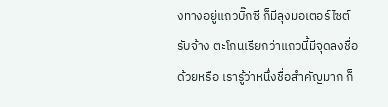งทางอยู่แถวบิ๊กซี ก็มีลุงมอเตอร์ไซต์รับจ้าง ตะโกนเรียกว่าแถวนี้มีจุดลงชื่อด้วยหรือ เรารู้ว่าหนึ่งชื่อสำคัญมาก ก็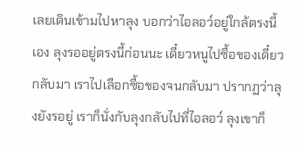เลยเดินเข้ามไปหาลุง บอกว่าไอลอว์อยู่ใกล้ตรงนี้เอง ลุงรออยู่ตรงนี้ก่อนนะ เดี๋ยวหนูไปซื้อของเดี๋ยวกลับมา เราไปเลือกซื้อของจนกลับมา ปรากฏว่าลุงยังรอยู่ เราก็นั่งกับลุงกลับไปที่ไอลอว์ ลุงเขาก็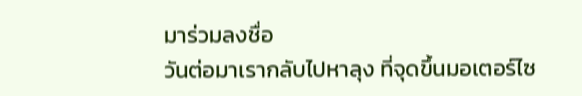มาร่วมลงชื่อ
วันต่อมาเรากลับไปหาลุง ที่จุดขึ้นมอเตอร์ไซ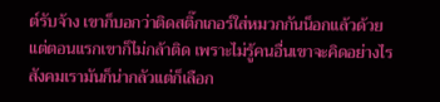ต์รับจ้าง เขาก็บอกว่าติดสติ๊กเกอร์ใส่หมวกกันน็อกแล้วด้วย แต่ตอนแรกเขาก็ไม่กล้าติด เพราะไม่รู้คนอื่นเขาจะคิดอย่างไร สังคมเรามันก็น่ากลัวแต่ก็เลือก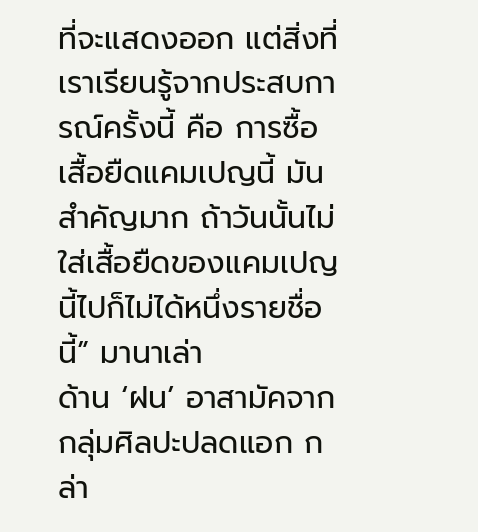ที่จะแสดงออก แต่สิ่งที่เราเรียนรู้จากประสบการณ์ครั้งนี้ คือ การซื้อเสื้อยืดแคมเปญนี้ มันสำคัญมาก ถ้าวันนั้นไม่ใส่เสื้อยืดของแคมเปญนี้ไปก็ไม่ได้หนึ่งรายชื่อนี้” มานาเล่า
ด้าน ‘ฝน’ อาสามัคจากกลุ่มศิลปะปลดแอก กล่า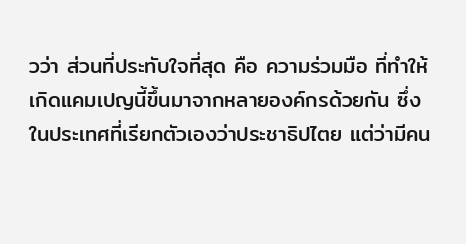วว่า ส่วนที่ประทับใจที่สุด คือ ความร่วมมือ ที่ทำให้เกิดแคมเปญนี้ขึ้นมาจากหลายองค์กรด้วยกัน ซึ่งในประเทศที่เรียกตัวเองว่าประชาธิปไตย แต่ว่ามีคน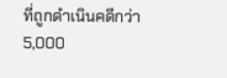ที่ถูกดำเนินคดีกว่า 5,000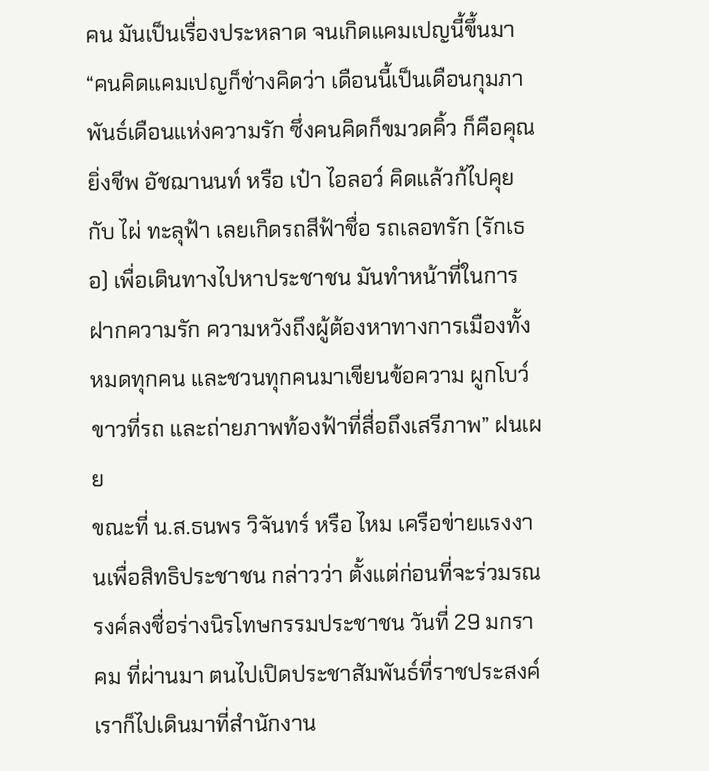คน มันเป็นเรื่องประหลาด จนเกิดแคมเปญนี้ขึ้นมา
“คนคิดแคมเปญก็ช่างคิดว่า เดือนนี้เป็นเดือนกุมภาพันธ์เดือนแห่งความรัก ซึ่งคนคิดก็ขมวดคิ้ว ก็คือคุณยิ่งชีพ อัชฌานนท์ หรือ เป๋า ไอลอว์ คิดแล้วก้ไปคุยกับ ไผ่ ทะลุฟ้า เลยเกิดรถสีฟ้าชื่อ รถเลอทรัก (รักเธอ) เพื่อเดินทางไปหาประชาชน มันทำหน้าที่ในการฝากความรัก ความหวังถึงผู้ต้องหาทางการเมืองทั้งหมดทุกคน และชวนทุกคนมาเขียนข้อความ ผูกโบว์ขาวที่รถ และถ่ายภาพท้องฟ้าที่สื่อถึงเสรีภาพ” ฝนเผย
ขณะที่ น.ส.ธนพร วิจันทร์ หรือ ไหม เครือข่ายแรงงานเพื่อสิทธิประชาชน กล่าวว่า ตั้งแต่ก่อนที่จะร่วมรณรงค์ลงชื่อร่างนิรโทษกรรมประชาชน วันที่ 29 มกราคม ที่ผ่านมา ตนไปเปิดประชาสัมพันธ์ที่ราชประสงค์ เราก็ไปเดินมาที่สำนักงาน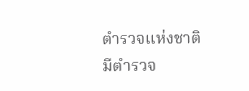ตำรวจแห่งชาติ มีตำรวจ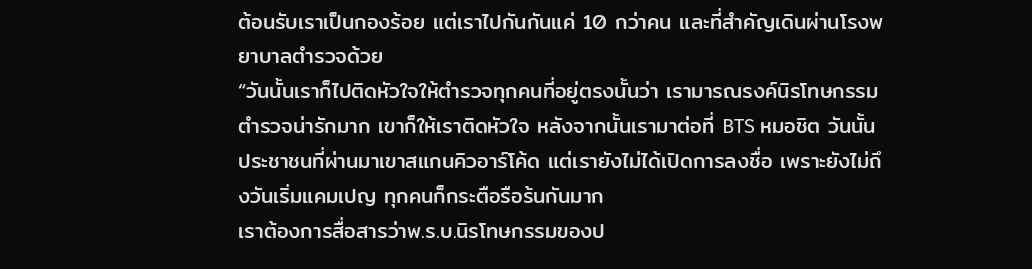ต้อนรับเราเป็นกองร้อย แต่เราไปกันกันแค่ 10 กว่าคน และที่สำคัญเดินผ่านโรงพยาบาลตำรวจด้วย
“วันนั้นเราก็ไปติดหัวใจให้ตำรวจทุกคนที่อยู่ตรงนั้นว่า เรามารณรงค์นิรโทษกรรม ตำรวจน่ารักมาก เขาก็ให้เราติดหัวใจ หลังจากนั้นเรามาต่อที่ BTS หมอชิต วันนั้นประชาชนที่ผ่านมาเขาสแกนคิวอาร์โค้ด แต่เรายังไม่ได้เปิดการลงชื่อ เพราะยังไม่ถึงวันเริ่มแคมเปญ ทุกคนก็กระตือรือร้นกันมาก
เราต้องการสื่อสารว่าพ.ร.บ.นิรโทษกรรมของป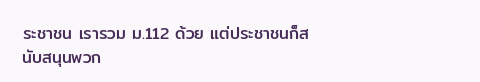ระชาชน เรารวม ม.112 ด้วย แต่ประชาชนก็สนับสนุนพวก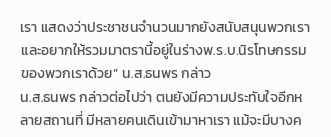เรา แสดงว่าประชาชนจำนวนมากยังสนับสนุนพวกเรา และอยากให้รวมมาตรานี้อยู่ในร่างพ.ร.บ.นิรโทษกรรมของพวกเราด้วย” น.ส.ธนพร กล่าว
น.ส.ธนพร กล่าวต่อไปว่า ตนยังมีความประทับใจอีกหลายสถานที่ มีหลายคนเดินเข้ามาหาเรา แม้จะมีบางค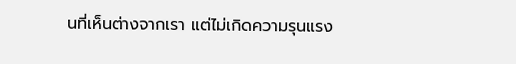นที่เห็นต่างจากเรา แต่ไม่เกิดความรุนแรง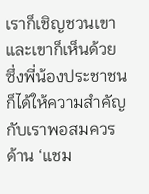เราก็เชิญชวนเขาและเขาก็เห็นด้วย ซึ่งพี่น้องประชาชนก็ได้ให้ความสำคัญกับเราพอสมควร
ด้าน ‘แชม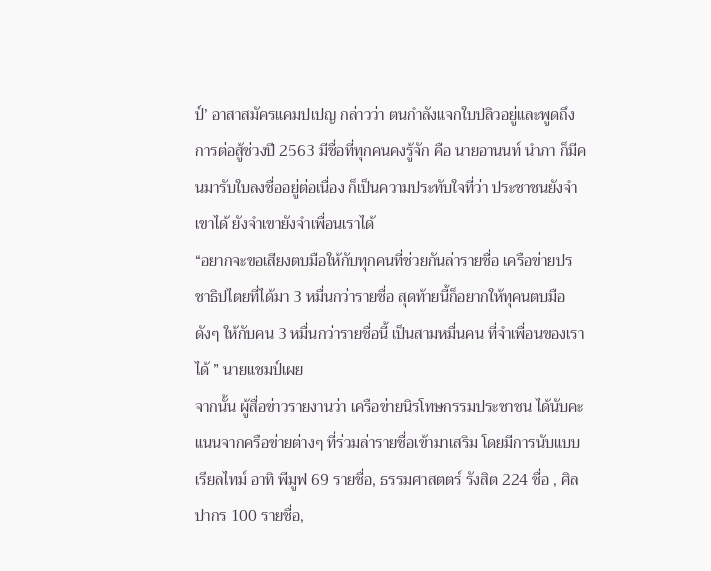ป์’ อาสาสมัครแคมปเปญ กล่าวว่า ตนกำลังแจกใบปลิวอยู่และพูดถึงการต่อสู้ช่วงปี 2563 มีชื่อที่ทุกคนคงรู้จัก คือ นายอานนท์ นำภา ก็มีคนมารับใบลงชื่ออยู่ต่อเนื่อง ก็เป็นความประทับใจที่ว่า ประชาชนยังจำเขาได้ ยังจำเขายังจำเพื่อนเราได้
“อยากจะขอเสียงตบมือให้กับทุกคนที่ช่วยกันล่ารายชื่อ เครือข่ายปรชาธิปไตยที่ได้มา 3 หมื่นกว่ารายชื่อ สุดท้ายนี้ก็อยากให้ทุคนตบมือดังๆ ให้กับคน 3 หมื่นกว่ารายชื่อนี้ เป็นสามหมื่นคน ที่จำเพื่อนของเราได้ ” นายแชมป์เผย
จากนั้น ผู้สื่อข่าวรายงานว่า เครือข่ายนิรโทษกรรมประชาชน ได้นับคะแนนจากครือข่ายต่างๆ ที่ร่วมล่ารายชื่อเข้ามาเสริม โดยมีการนับแบบเรียลไทม์ อาทิ พีมูฟ 69 รายชื่อ, ธรรมศาสตตร์ รังสิต 224 ชื่อ , ศิลปากร 100 รายชื่อ,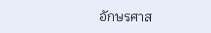อักษรศาส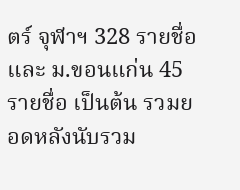ตร์ จุฬาฯ 328 รายชื่อ และ ม.ขอนแก่น 45 รายชื่อ เป็นต้น รวมยอดหลังนับรวม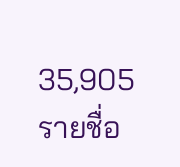35,905 รายชื่อ